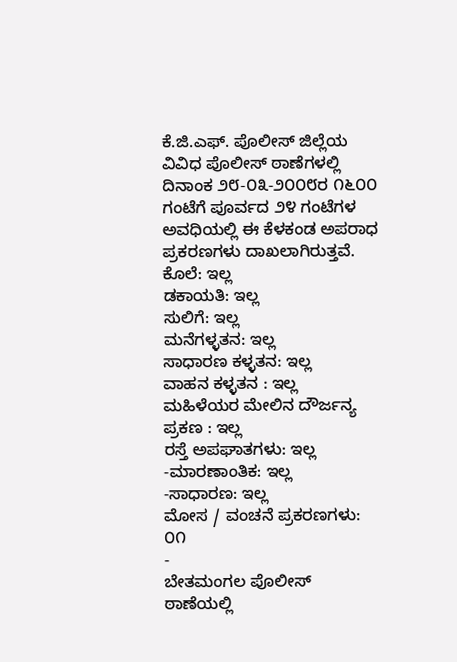ಕೆ.ಜಿ.ಎಫ್. ಪೊಲೀಸ್ ಜಿಲ್ಲೆಯ ವಿವಿಧ ಪೊಲೀಸ್ ಠಾಣೆಗಳಲ್ಲಿ ದಿನಾಂಕ ೨೮-೦೩-೨೦೦೮ರ ೧೬೦೦ ಗಂಟೆಗೆ ಪೂರ್ವದ ೨೪ ಗಂಟೆಗಳ ಅವಧಿಯಲ್ಲಿ ಈ ಕೆಳಕಂಡ ಅಪರಾಧ ಪ್ರಕರಣಗಳು ದಾಖಲಾಗಿರುತ್ತವೆ.
ಕೊಲೆ: ಇಲ್ಲ
ಡಕಾಯತಿ: ಇಲ್ಲ
ಸುಲಿಗೆ: ಇಲ್ಲ
ಮನೆಗಳ್ಳತನ: ಇಲ್ಲ
ಸಾಧಾರಣ ಕಳ್ಳತನ: ಇಲ್ಲ
ವಾಹನ ಕಳ್ಳತನ : ಇಲ್ಲ
ಮಹಿಳೆಯರ ಮೇಲಿನ ದೌರ್ಜನ್ಯ ಪ್ರಕಣ : ಇಲ್ಲ
ರಸ್ತೆ ಅಪಘಾತಗಳು: ಇಲ್ಲ
-ಮಾರಣಾಂತಿಕ: ಇಲ್ಲ
-ಸಾಧಾರಣ: ಇಲ್ಲ
ಮೋಸ / ವಂಚನೆ ಪ್ರಕರಣಗಳು: ೦೧
-
ಬೇತಮಂಗಲ ಪೊಲೀಸ್ ಠಾಣೆಯಲ್ಲಿ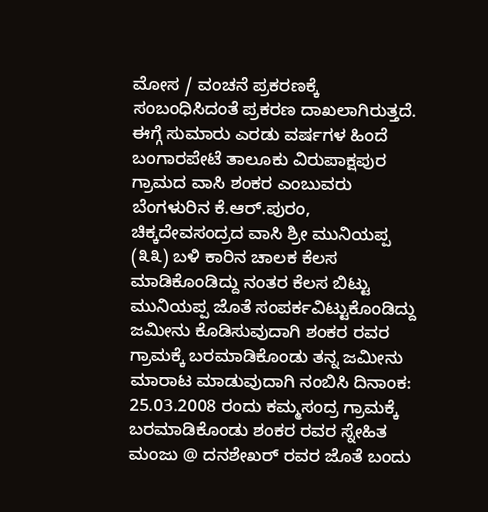ಮೋಸ / ವಂಚನೆ ಪ್ರಕರಣಕ್ಕೆ ಸಂಬಂಧಿಸಿದಂತೆ ಪ್ರಕರಣ ದಾಖಲಾಗಿರುತ್ತದೆ. ಈಗ್ಗೆ ಸುಮಾರು ಎರಡು ವರ್ಷಗಳ ಹಿಂದೆ ಬಂಗಾರಪೇಟೆ ತಾಲೂಕು ವಿರುಪಾಕ್ಷಪುರ ಗ್ರಾಮದ ವಾಸಿ ಶಂಕರ ಎಂಬುವರು ಬೆಂಗಳುರಿನ ಕೆ.ಆರ್.ಪುರಂ, ಚಿಕ್ಕದೇವಸಂದ್ರದ ವಾಸಿ ಶ್ರೀ ಮುನಿಯಪ್ಪ (೩೩) ಬಳಿ ಕಾರಿನ ಚಾಲಕ ಕೆಲಸ ಮಾಡಿಕೊಂಡಿದ್ದು ನಂತರ ಕೆಲಸ ಬಿಟ್ಟು ಮುನಿಯಪ್ಪ ಜೊತೆ ಸಂಪರ್ಕವಿಟ್ಟುಕೊಂಡಿದ್ದು ಜಮೀನು ಕೊಡಿಸುವುದಾಗಿ ಶಂಕರ ರವರ ಗ್ರಾಮಕ್ಕೆ ಬರಮಾಡಿಕೊಂಡು ತನ್ನ ಜಮೀನು ಮಾರಾಟ ಮಾಡುವುದಾಗಿ ನಂಬಿಸಿ ದಿನಾಂಕ: 25.03.2008 ರಂದು ಕಮ್ಮಸಂದ್ರ ಗ್ರಾಮಕ್ಕೆ ಬರಮಾಡಿಕೊಂಡು ಶಂಕರ ರವರ ಸ್ನೇಹಿತ ಮಂಜು @ ದನಶೇಖರ್ ರವರ ಜೊತೆ ಬಂದು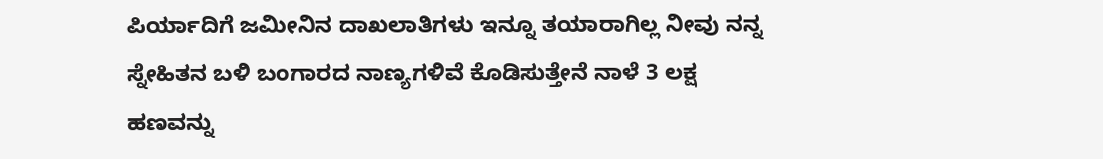ಪಿರ್ಯಾದಿಗೆ ಜಮೀನಿನ ದಾಖಲಾತಿಗಳು ಇನ್ನೂ ತಯಾರಾಗಿಲ್ಲ ನೀವು ನನ್ನ ಸ್ನೇಹಿತನ ಬಳಿ ಬಂಗಾರದ ನಾಣ್ಯಗಳಿವೆ ಕೊಡಿಸುತ್ತೇನೆ ನಾಳೆ 3 ಲಕ್ಷ ಹಣವನ್ನು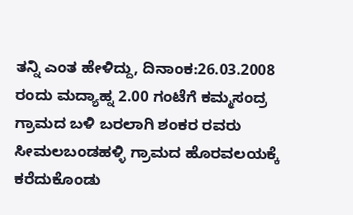ತನ್ನಿ ಎಂತ ಹೇಳಿದ್ದು, ದಿನಾಂಕ:26.03.2008 ರಂದು ಮದ್ಯಾಹ್ನ 2.00 ಗಂಟೆಗೆ ಕಮ್ಮಸಂದ್ರ ಗ್ರಾಮದ ಬಳಿ ಬರಲಾಗಿ ಶಂಕರ ರವರು ಸೀಮಲಬಂಡಹಳ್ಳಿ ಗ್ರಾಮದ ಹೊರವಲಯಕ್ಕೆ ಕರೆದುಕೊಂಡು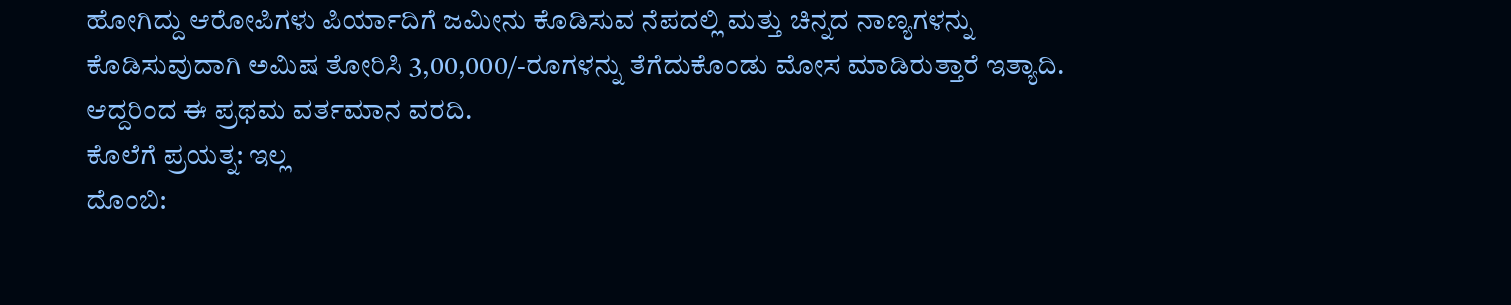ಹೋಗಿದ್ದು ಆರೋಪಿಗಳು ಪಿರ್ಯಾದಿಗೆ ಜಮೀನು ಕೊಡಿಸುವ ನೆಪದಲ್ಲಿ ಮತ್ತು ಚಿನ್ನದ ನಾಣ್ಯಗಳನ್ನು ಕೊಡಿಸುವುದಾಗಿ ಅಮಿಷ ತೋರಿಸಿ 3,00,000/-ರೂಗಳನ್ನು ತೆಗೆದುಕೊಂಡು ಮೋಸ ಮಾಡಿರುತ್ತಾರೆ ಇತ್ಯಾದಿ. ಆದ್ದರಿಂದ ಈ ಪ್ರಥಮ ವರ್ತಮಾನ ವರದಿ.
ಕೊಲೆಗೆ ಪ್ರಯತ್ನ: ಇಲ್ಲ
ದೊಂಬಿ: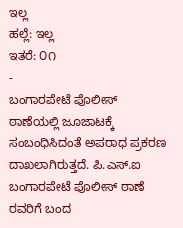ಇಲ್ಲ
ಹಲ್ಲೆ: ಇಲ್ಲ
ಇತರೆ: ೦೧
-
ಬಂಗಾರಪೇಟೆ ಪೊಲೀಸ್ ಠಾಣೆಯಲ್ಲಿ ಜೂಜಾಟಕ್ಕೆ ಸಂಬಂಧಿಸಿದಂತೆ ಅಪರಾಧ ಪ್ರಕರಣ ದಾಖಲಾಗಿರುತ್ತದೆ. ಪಿ.ಎಸ್.ಐ ಬಂಗಾರಪೇಟೆ ಪೊಲೀಸ್ ಠಾಣೆ ರವರಿಗೆ ಬಂದ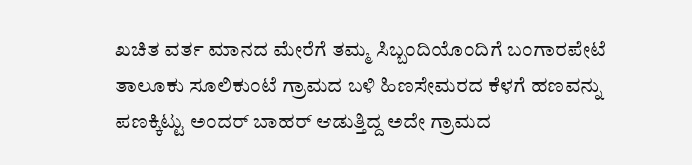ಖಚಿತ ವರ್ತ ಮಾನದ ಮೇರೆಗೆ ತಮ್ಮ ಸಿಬ್ಬಂದಿಯೊಂದಿಗೆ ಬಂಗಾರಪೇಟೆ ತಾಲೂಕು ಸೂಲಿಕುಂಟೆ ಗ್ರಾಮದ ಬಳಿ ಹಿಣಸೇಮರದ ಕೆಳಗೆ ಹಣವನ್ನು ಪಣಕ್ಕಿಟ್ಟು ಅಂದರ್ ಬಾಹರ್ ಆಡುತ್ತಿದ್ದ ಅದೇ ಗ್ರಾಮದ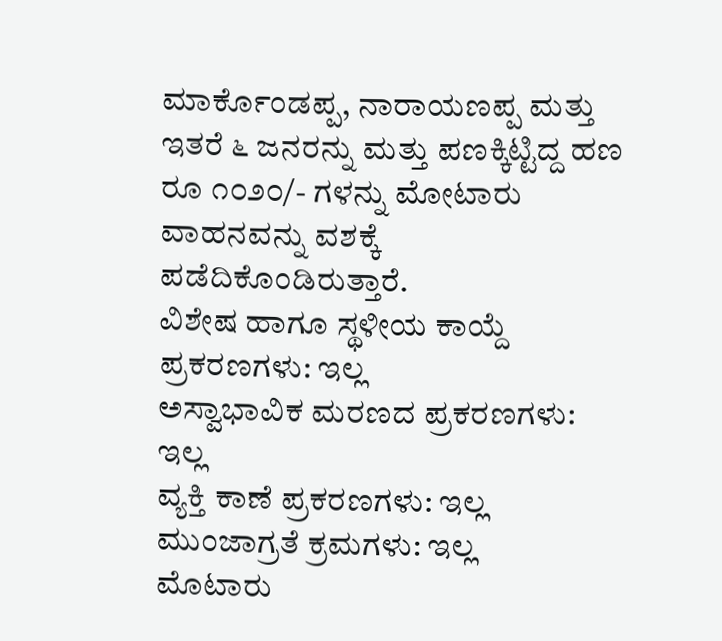ಮಾರ್ಕೊಂಡಪ್ಪ, ನಾರಾಯಣಪ್ಪ ಮತ್ತು ಇತರೆ ೬ ಜನರನ್ನು ಮತ್ತು ಪಣಕ್ಕಿಟ್ಟಿದ್ದ ಹಣ ರೂ ೧೦೨೦/- ಗಳನ್ನು ಮೋಟಾರು ವಾಹನವನ್ನು ವಶಕ್ಕೆ ಪಡೆದಿಕೊಂಡಿರುತ್ತಾರೆ.
ವಿಶೇಷ ಹಾಗೂ ಸ್ಥಳೀಯ ಕಾಯ್ದೆ ಪ್ರಕರಣಗಳು: ಇಲ್ಲ
ಅಸ್ವಾಭಾವಿಕ ಮರಣದ ಪ್ರಕರಣಗಳು: ಇಲ್ಲ
ವ್ಯಕ್ತಿ ಕಾಣೆ ಪ್ರಕರಣಗಳು: ಇಲ್ಲ
ಮುಂಜಾಗ್ರತೆ ಕ್ರಮಗಳು: ಇಲ್ಲ
ಮೊಟಾರು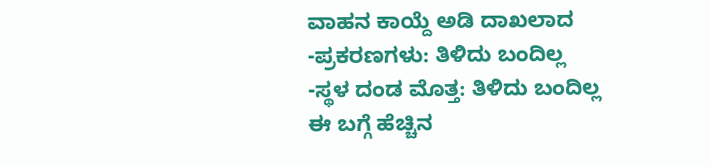ವಾಹನ ಕಾಯ್ದೆ ಅಡಿ ದಾಖಲಾದ
-ಪ್ರಕರಣಗಳು: ತಿಳಿದು ಬಂದಿಲ್ಲ
-ಸ್ಥಳ ದಂಡ ಮೊತ್ತ: ತಿಳಿದು ಬಂದಿಲ್ಲ
ಈ ಬಗ್ಗೆ ಹೆಚ್ಚಿನ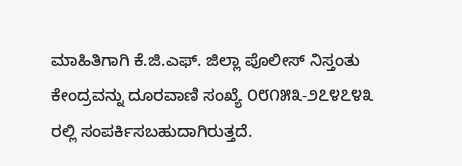ಮಾಹಿತಿಗಾಗಿ ಕೆ.ಜಿ.ಎಫ್. ಜಿಲ್ಲಾ ಪೊಲೀಸ್ ನಿಸ್ತಂತು ಕೇಂದ್ರವನ್ನು ದೂರವಾಣಿ ಸಂಖ್ಯೆ ೦೮೧೫೩-೨೭೪೭೪೩ ರಲ್ಲಿ ಸಂಪರ್ಕಿಸಬಹುದಾಗಿರುತ್ತದೆ.